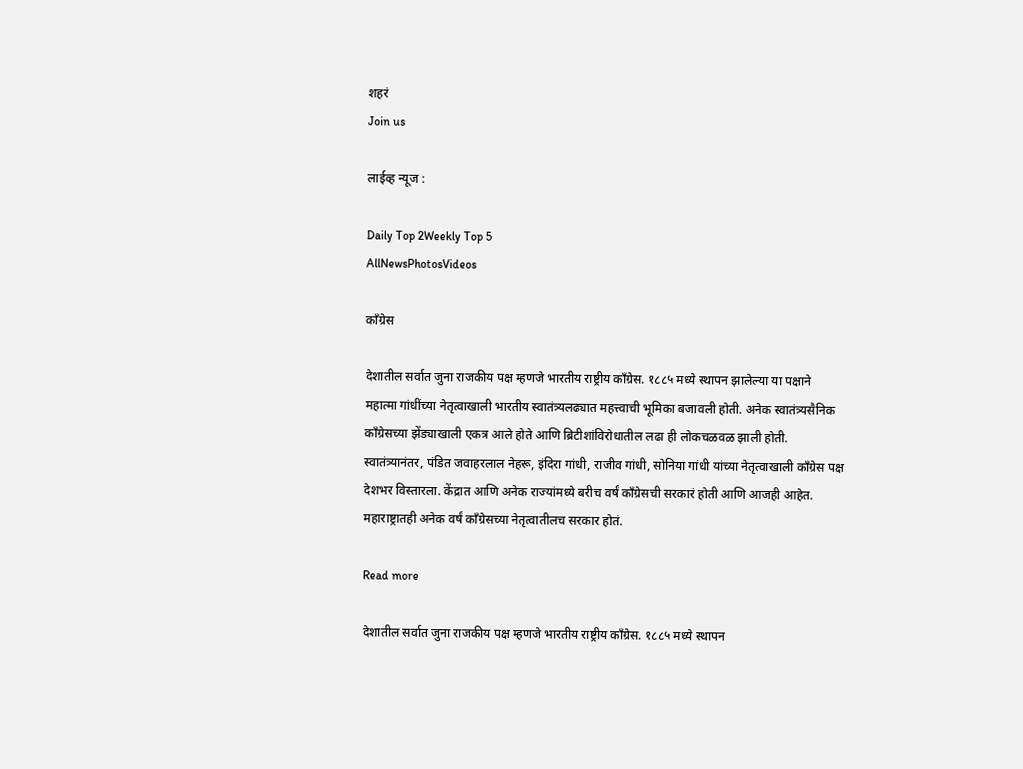शहरं
Join us

लाईव्ह न्यूज :

Daily Top 2Weekly Top 5
AllNewsPhotosVideos

काँग्रेस

देशातील सर्वात जुना राजकीय पक्ष म्हणजे भारतीय राष्ट्रीय काँग्रेस. १८८५ मध्ये स्थापन झालेल्या या पक्षाने महात्मा गांधींच्या नेतृत्वाखाली भारतीय स्वातंत्र्यलढ्यात महत्त्वाची भूमिका बजावली होती. अनेक स्वातंत्र्यसैनिक काँग्रेसच्या झेंड्याखाली एकत्र आले होते आणि ब्रिटीशांविरोधातील लढा ही लोकचळवळ झाली होती. स्वातंत्र्यानंतर, पंडित जवाहरलाल नेहरू, इंदिरा गांधी, राजीव गांधी, सोनिया गांधी यांच्या नेतृत्वाखाली काँग्रेस पक्ष देशभर विस्तारला. केंद्रात आणि अनेक राज्यांमध्ये बरीच वर्षं काँग्रेसची सरकारं होती आणि आजही आहेत. महाराष्ट्रातही अनेक वर्षं काँग्रेसच्या नेतृत्वातीलच सरकार होतं.

Read more

देशातील सर्वात जुना राजकीय पक्ष म्हणजे भारतीय राष्ट्रीय काँग्रेस. १८८५ मध्ये स्थापन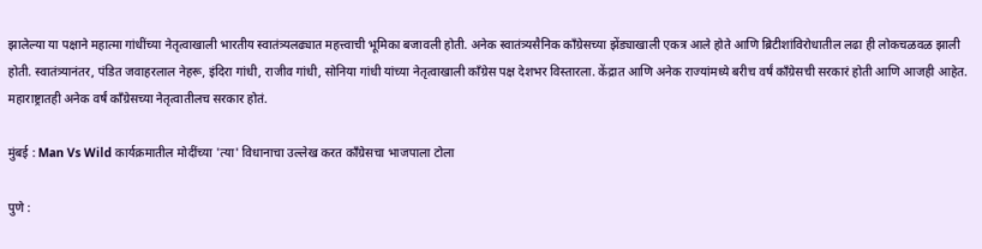झालेल्या या पक्षाने महात्मा गांधींच्या नेतृत्वाखाली भारतीय स्वातंत्र्यलढ्यात महत्त्वाची भूमिका बजावली होती. अनेक स्वातंत्र्यसैनिक काँग्रेसच्या झेंड्याखाली एकत्र आले होते आणि ब्रिटीशांविरोधातील लढा ही लोकचळवळ झाली होती. स्वातंत्र्यानंतर, पंडित जवाहरलाल नेहरू, इंदिरा गांधी, राजीव गांधी, सोनिया गांधी यांच्या नेतृत्वाखाली काँग्रेस पक्ष देशभर विस्तारला. केंद्रात आणि अनेक राज्यांमध्ये बरीच वर्षं काँग्रेसची सरकारं होती आणि आजही आहेत. महाराष्ट्रातही अनेक वर्षं काँग्रेसच्या नेतृत्वातीलच सरकार होतं.

मुंबई : Man Vs Wild कार्यक्रमातील मोदींच्या 'त्या' विधानाचा उल्लेख करत काँग्रेसचा भाजपाला टोला

पुणे :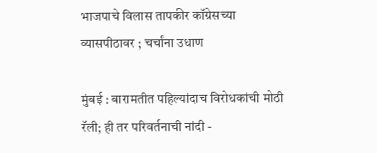भाजपाचे विलास तापकीर कॉग्रेसच्या व्यासपीठावर ; चर्चांना उधाण

मुंबई : बारामतीत पहिल्यांदाच विरोधकांची मोठी रॅली; ही तर परिवर्तनाची नांदी -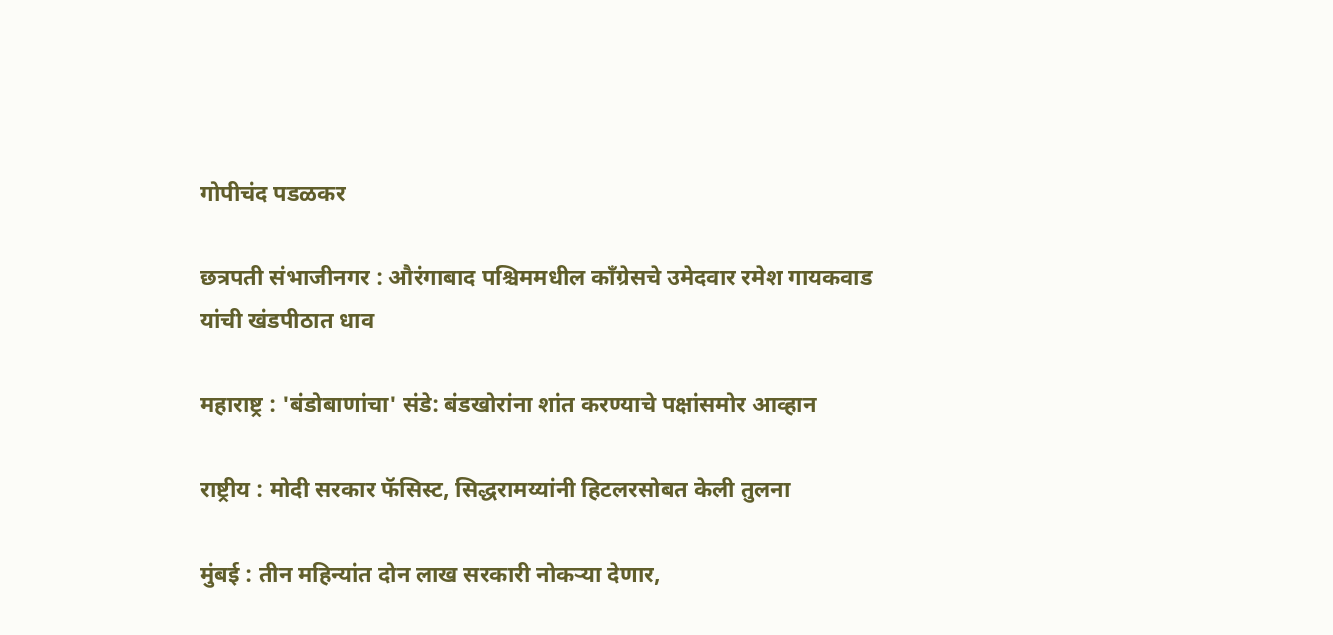गोपीचंद पडळकर

छत्रपती संभाजीनगर : औरंगाबाद पश्चिममधील काँग्रेसचे उमेदवार रमेश गायकवाड यांची खंडपीठात धाव

महाराष्ट्र : 'बंडोबाणांचा' संडे: बंडखोरांना शांत करण्याचे पक्षांसमोर आव्हान

राष्ट्रीय : मोदी सरकार फॅसिस्ट, सिद्धरामय्यांनी हिटलरसोबत केली तुलना

मुंबई : तीन महिन्यांत दोन लाख सरकारी नोकऱ्या देणार,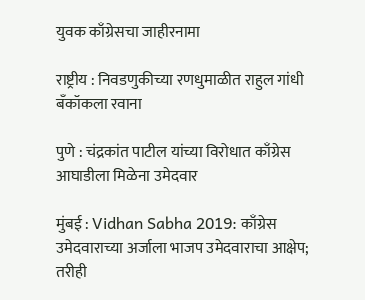युवक काँग्रेसचा जाहीरनामा

राष्ट्रीय : निवडणुकीच्या रणधुमाळीत राहुल गांधी बँकॉकला रवाना

पुणे : चंद्रकांत पाटील यांच्या विरोधात काँग्रेस आघाडीला मिळेना उमेदवार

मुंबई : Vidhan Sabha 2019: काँग्रेस उमेदवाराच्या अर्जाला भाजप उमेदवाराचा आक्षेप; तरीही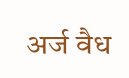अर्ज वैध